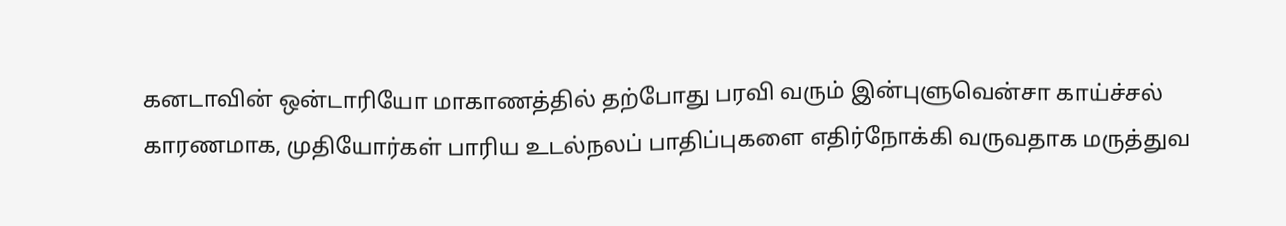கனடாவின் ஒன்டாரியோ மாகாணத்தில் தற்போது பரவி வரும் இன்புளுவென்சா காய்ச்சல் காரணமாக, முதியோர்கள் பாரிய உடல்நலப் பாதிப்புகளை எதிர்நோக்கி வருவதாக மருத்துவ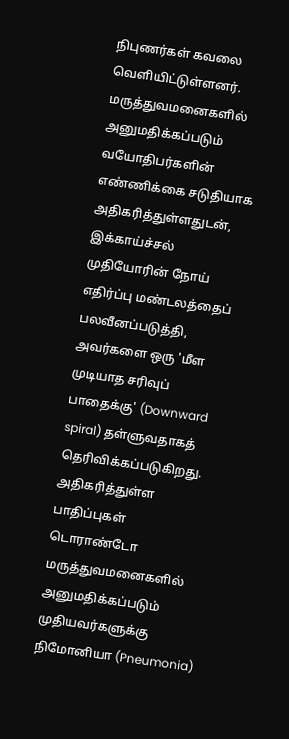நிபுணர்கள் கவலை வெளியிட்டுள்ளனர்.
மருத்துவமனைகளில் அனுமதிக்கப்படும் வயோதிபர்களின் எண்ணிக்கை சடுதியாக அதிகரித்துள்ளதுடன், இக்காய்ச்சல் முதியோரின் நோய் எதிர்ப்பு மண்டலத்தைப் பலவீனப்படுத்தி, அவர்களை ஒரு 'மீள முடியாத சரிவுப் பாதைக்கு' (Downward spiral) தள்ளுவதாகத் தெரிவிக்கப்படுகிறது.
அதிகரித்துள்ள பாதிப்புகள்
டொராண்டோ மருத்துவமனைகளில் அனுமதிக்கப்படும் முதியவர்களுக்கு நிமோனியா (Pneumonia)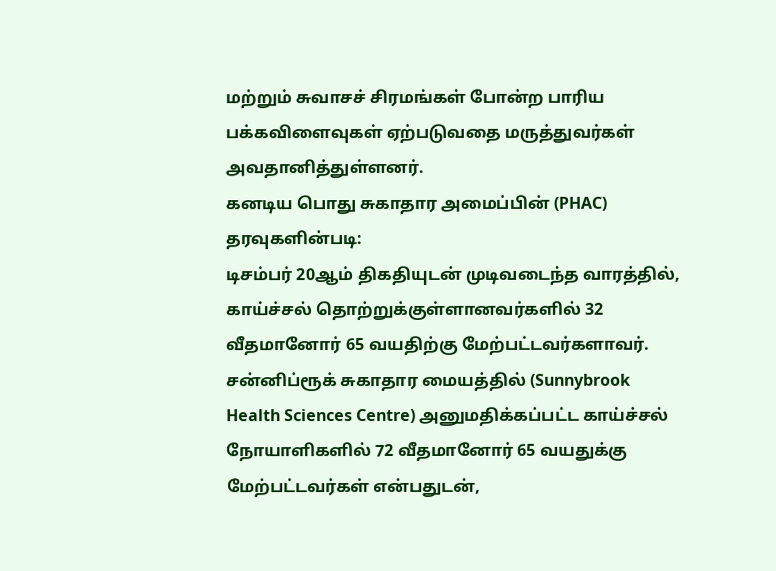மற்றும் சுவாசச் சிரமங்கள் போன்ற பாரிய பக்கவிளைவுகள் ஏற்படுவதை மருத்துவர்கள் அவதானித்துள்ளனர்.
கனடிய பொது சுகாதார அமைப்பின் (PHAC) தரவுகளின்படி:
டிசம்பர் 20ஆம் திகதியுடன் முடிவடைந்த வாரத்தில், காய்ச்சல் தொற்றுக்குள்ளானவர்களில் 32 வீதமானோர் 65 வயதிற்கு மேற்பட்டவர்களாவர்.
சன்னிப்ரூக் சுகாதார மையத்தில் (Sunnybrook Health Sciences Centre) அனுமதிக்கப்பட்ட காய்ச்சல் நோயாளிகளில் 72 வீதமானோர் 65 வயதுக்கு மேற்பட்டவர்கள் என்பதுடன்,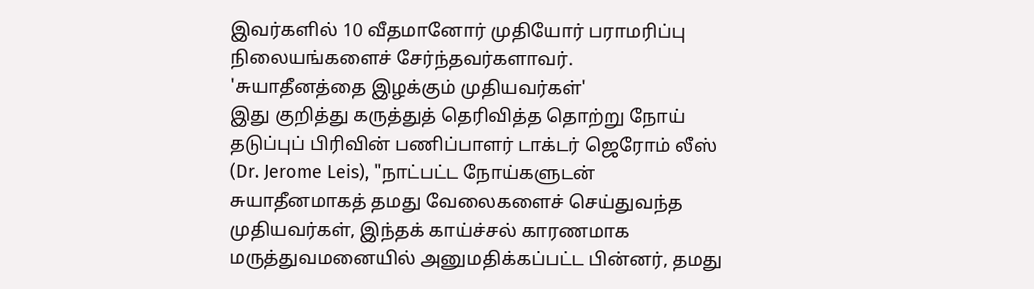இவர்களில் 10 வீதமானோர் முதியோர் பராமரிப்பு நிலையங்களைச் சேர்ந்தவர்களாவர்.
'சுயாதீனத்தை இழக்கும் முதியவர்கள்'
இது குறித்து கருத்துத் தெரிவித்த தொற்று நோய் தடுப்புப் பிரிவின் பணிப்பாளர் டாக்டர் ஜெரோம் லீஸ் (Dr. Jerome Leis), "நாட்பட்ட நோய்களுடன் சுயாதீனமாகத் தமது வேலைகளைச் செய்துவந்த முதியவர்கள், இந்தக் காய்ச்சல் காரணமாக மருத்துவமனையில் அனுமதிக்கப்பட்ட பின்னர், தமது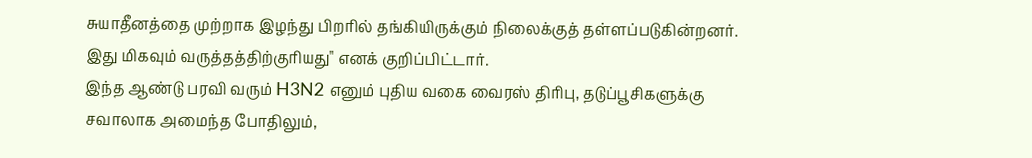சுயாதீனத்தை முற்றாக இழந்து பிறரில் தங்கியிருக்கும் நிலைக்குத் தள்ளப்படுகின்றனர். இது மிகவும் வருத்தத்திற்குரியது" எனக் குறிப்பிட்டார்.
இந்த ஆண்டு பரவி வரும் H3N2 எனும் புதிய வகை வைரஸ் திரிபு, தடுப்பூசிகளுக்கு சவாலாக அமைந்த போதிலும்,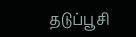தடுப்பூசி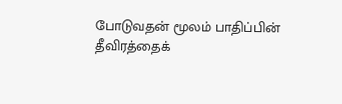போடுவதன் மூலம் பாதிப்பின் தீவிரத்தைக்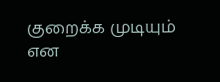குறைக்க முடியும் என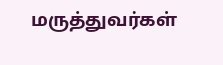மருத்துவர்கள்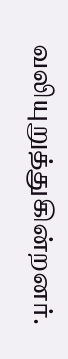வலியுறுத்துகின்றனர்.